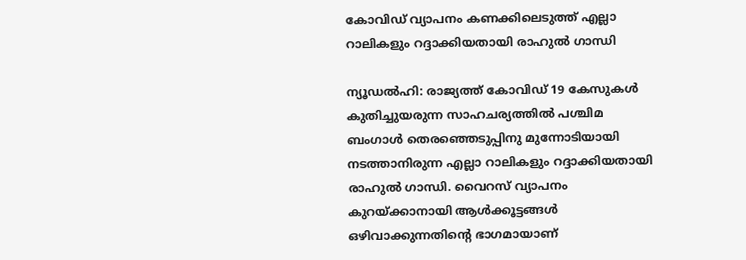കോവിഡ് വ്യാപനം കണക്കിലെടുത്ത് എല്ലാ റാലികളും റദ്ദാക്കിയതായി രാഹുല്‍ ഗാന്ധി

ന്യൂഡല്‍ഹി: രാജ്യത്ത് കോവിഡ് 19 കേസുകള്‍ കുതിച്ചുയരുന്ന സാഹചര്യത്തില്‍ പശ്ചിമ ബംഗാള്‍ തെരഞ്ഞെടുപ്പിനു മുന്നോടിയായി നടത്താനിരുന്ന എല്ലാ റാലികളും റദ്ദാക്കിയതായി രാഹുല്‍ ഗാന്ധി. വൈറസ് വ്യാപനം കുറയ്ക്കാനായി ആള്‍ക്കൂട്ടങ്ങള്‍ ഒഴിവാക്കുന്നതിന്റെ ഭാഗമായാണ്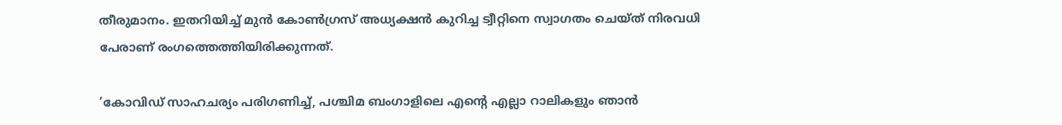തീരുമാനം. ഇതറിയിച്ച് മുന്‍ കോണ്‍ഗ്രസ് അധ്യക്ഷന്‍ കുറിച്ച ട്വീറ്റിനെ സ്വാഗതം ചെയ്ത് നിരവധി പേരാണ് രംഗത്തെത്തിയിരിക്കുന്നത്.

‘കോവിഡ് സാഹചര്യം പരിഗണിച്ച്, പശ്ചിമ ബംഗാളിലെ എന്റെ എല്ലാ റാലികളും ഞാന്‍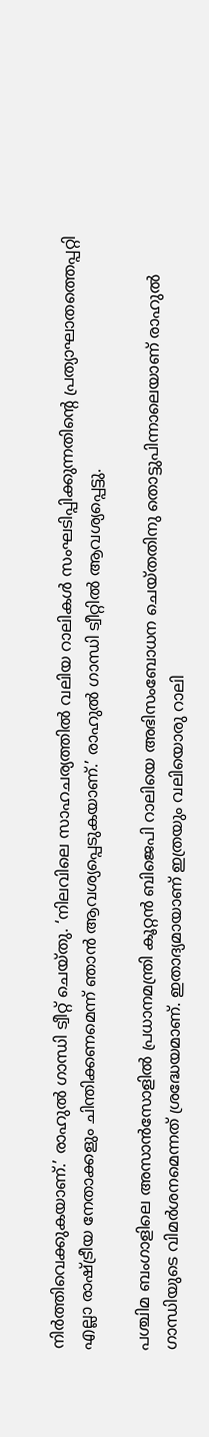നിര്‍ത്തിവെക്കുകയാണ്.’ രാഹുല്‍ ഗാന്ധി ട്വീറ്റ് ചെയ്തു. ‘നിലവിലെ സാഹചര്യത്തില്‍ വലിയ റാലികള്‍ സംഘടിപ്പിക്കുന്നതിന്റെ പ്രത്യാഘാതത്തെപ്പറ്റി എല്ലാ രാഷ്ട്രീയ നേതാക്കളും ചിന്തിക്കണമെന്ന് ഞാന്‍ ആവശ്യപ്പെടുകയാണ്.’ രാഹുല്‍ ഗാന്ധി ട്വീറ്റില്‍ ആവശ്യപ്പെട്ടു.

പശ്ചിമ ബംഗാളിലെ അസാന്‍സോളില്‍ പ്രധാനമന്ത്രി കൂറ്റന്‍ ബിജെപി റാലിയെ അഭിസംബോധന ചെയ്തതിനു തൊട്ടുപിന്നാലെയാണ് രാഹുല്‍ ഗാന്ധിയുടെ വിമര്‍ശനമെന്നത് ശ്രദ്ധേയമാണ്. ഇതാദ്യമായാണ് ഇത്രയും വലിയൊരു റാലി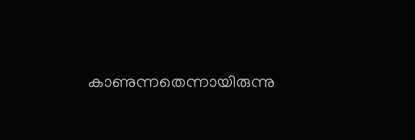കാണുന്നതെന്നായിരുന്നു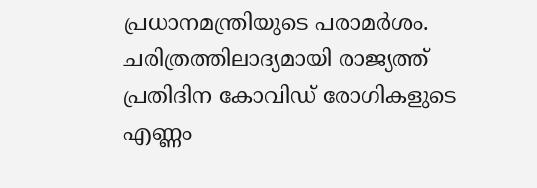പ്രധാനമന്ത്രിയുടെ പരാമര്‍ശം. ചരിത്രത്തിലാദ്യമായി രാജ്യത്ത് പ്രതിദിന കോവിഡ് രോഗികളുടെ എണ്ണം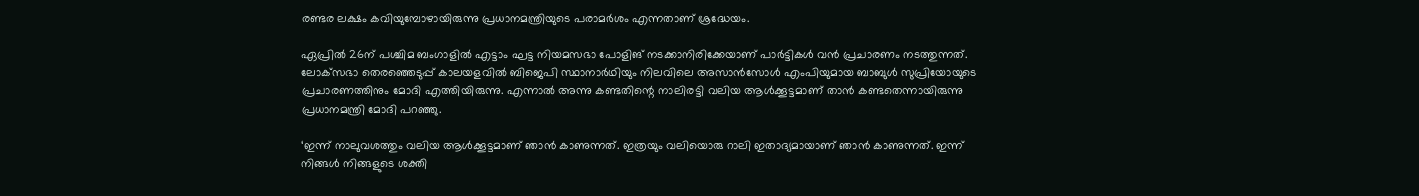രണ്ടര ലക്ഷം കവിയുമ്പോഴായിരുന്നു പ്രധാനമന്ത്രിയുടെ പരാമര്‍ശം എന്നതാണ് ശ്രദ്ധേയം.

ഏപ്രില്‍ 26ന് പശ്ചിമ ബംഗാളില്‍ എട്ടാം ഘട്ട നിയമസഭാ പോളിങ് നടക്കാനിരിക്കേയാണ് പാര്‍ട്ടികള്‍ വന്‍ പ്രചാരണം നടത്തുന്നത്. ലോക്‌സഭാ തെരഞ്ഞെടുപ്പ് കാലയളവില്‍ ബിജെപി സ്ഥാനാര്‍ഥിയും നിലവിലെ അസാന്‍സോള്‍ എംപിയുമായ ബാബുള്‍ സുപ്രിയോയുടെ പ്രചാരണത്തിനും മോദി എത്തിയിരുന്നു. എന്നാല്‍ അന്നു കണ്ടതിന്റെ നാലിരട്ടി വലിയ ആള്‍ക്കൂട്ടമാണ് താന്‍ കണ്ടതെന്നായിരുന്നു പ്രധാനമന്ത്രി മോദി പറഞ്ഞു.

‘ഇന്ന് നാലുവശത്തും വലിയ ആള്‍ക്കൂട്ടമാണ് ഞാന്‍ കാണുന്നത്. ഇത്രയും വലിയൊരു റാലി ഇതാദ്യമായാണ് ഞാന്‍ കാണുന്നത്. ഇന്ന് നിങ്ങള്‍ നിങ്ങളുടെ ശക്തി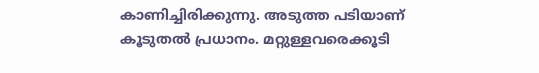കാണിച്ചിരിക്കുന്നു. അടുത്ത പടിയാണ് കൂടുതല്‍ പ്രധാനം. മറ്റുള്ളവരെക്കൂടി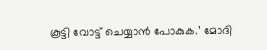കൂട്ടി വോട്ട് ചെയ്യാന്‍ പോകുക.’ മോദി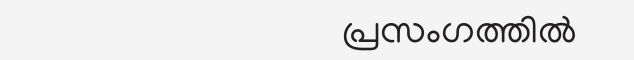പ്രസംഗത്തില്‍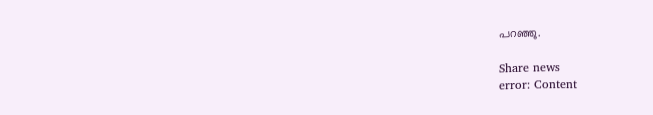പറഞ്ഞു.

Share news
error: Content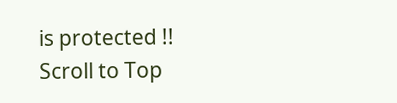is protected !!
Scroll to Top